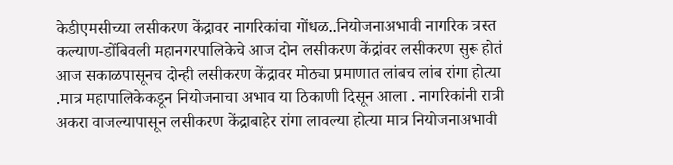केडीएमसीच्या लसीकरण केंद्रावर नागरिकांचा गोंधळ..नियोजनाअभावी नागरिक त्रस्त
कल्याण-डोंबिवली महानगरपालिकेचे आज दोन लसीकरण केंद्रांवर लसीकरण सुरू होतं आज सकाळपासूनच दोन्ही लसीकरण केंद्रावर मोठ्या प्रमाणात लांबच लांब रांगा होत्या .मात्र महापालिकेकडून नियोजनाचा अभाव या ठिकाणी दिसून आला . नागरिकांनी रात्री अकरा वाजल्यापासून लसीकरण केंद्राबाहेर रांगा लावल्या होत्या मात्र नियोजनाअभावी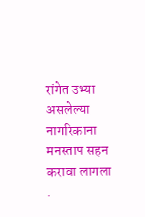रांगेत उभ्या असलेल्या नागरिकाना मनस्ताप सहन करावा लागला .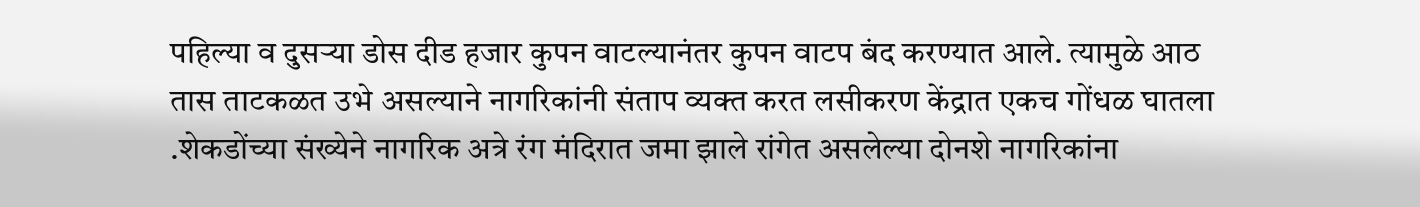पहिल्या व दुसऱ्या डोस दीड हजार कुपन वाटल्यानंतर कुपन वाटप बंद करण्यात आले. त्यामुळे आठ तास ताटकळत उभे असल्याने नागरिकांनी संताप व्यक्त करत लसीकरण केंद्रात एकच गोंधळ घातला .शेकडोंच्या संख्येने नागरिक अत्रे रंग मंदिरात जमा झाले रांगेत असलेल्या दोनशे नागरिकांना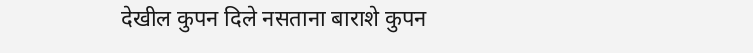देखील कुपन दिले नसताना बाराशे कुपन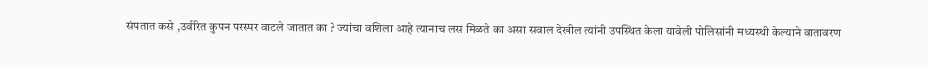संपतात कसे ,उर्वरित कुपन परस्पर वाटले जातात का ? ज्यांचा वशिला आहे त्यानाच लस मिळते का असा सवाल देखील त्यांनी उपस्थित केला यावेली पोलिसांनी मध्यस्थी केल्याने वातावरण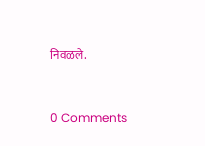निवळले.


0 Comments